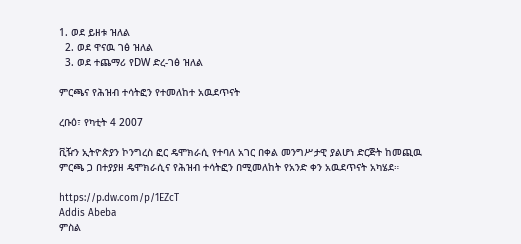1. ወደ ይዘቱ ዝለል
  2. ወደ ዋናዉ ገፅ ዝለል
  3. ወደ ተጨማሪ የDW ድረ-ገፅ ዝለል

ምርጫና የሕዝብ ተሳትፎን የተመለከተ አዉደጥናት

ረቡዕ፣ የካቲት 4 2007

ቪዥን ኢትዮጵያን ኮንግረስ ፎር ዴሞክራሲ የተባለ አገር በቀል መንግሥታዊ ያልሆነ ድርጅት ከመጪዉ ምርጫ ጋ በተያያዘ ዴሞክራሲና የሕዝብ ተሳትፎን በሚመለከት የአንድ ቀን አዉደጥናት አካሄደ።

https://p.dw.com/p/1EZcT
Addis Abeba
ምስል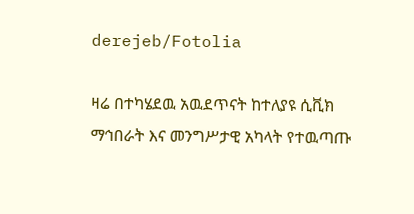derejeb/Fotolia

ዛሬ በተካሄደዉ አዉደጥናት ከተለያዩ ሲቪክ ማኅበራት እና መንግሥታዊ አካላት የተዉጣጡ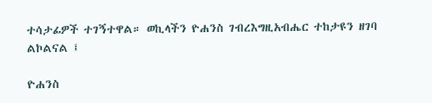ተሳታፊዎች ተገኝተዋል። ወኪላችን ዮሐንስ ገብረእግዚአብሔር ተከታዩን ዘገባ ልኮልናል ፤

ዮሐንስ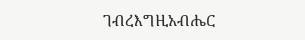ገብረእግዚአብሔር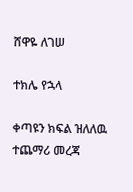ሸዋዬ ለገሠ

ተክሌ የኋላ

ቀጣዩን ክፍል ዝለለዉ ተጨማሪ መረጃ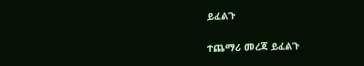ይፈልጉ

ተጨማሪ መረጃ ይፈልጉ